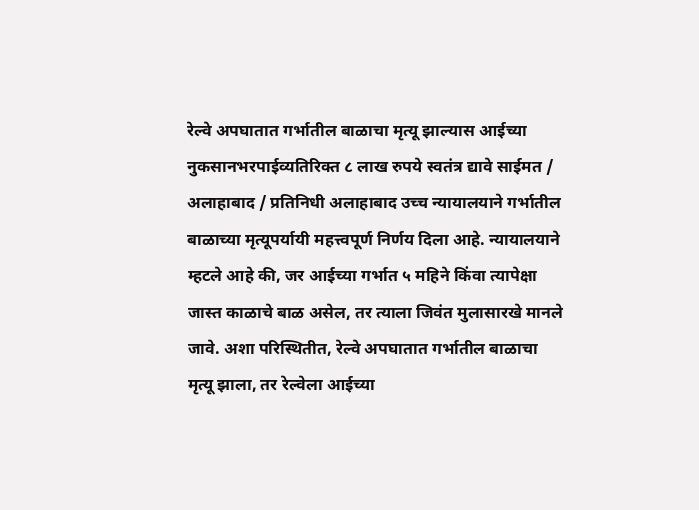रेल्वे अपघातात गर्भातील बाळाचा मृत्यू झाल्यास आईच्या नुकसानभरपाईव्यतिरिक्त ८ लाख रुपये स्वतंत्र द्यावे साईमत / अलाहाबाद / प्रतिनिधी अलाहाबाद उच्च न्यायालयाने गर्भातील बाळाच्या मृत्यूपर्यायी महत्त्वपूर्ण निर्णय दिला आहे. न्यायालयाने म्हटले आहे की, जर आईच्या गर्भात ५ महिने किंवा त्यापेक्षा जास्त काळाचे बाळ असेल, तर त्याला जिवंत मुलासारखे मानले जावे. अशा परिस्थितीत, रेल्वे अपघातात गर्भातील बाळाचा मृत्यू झाला, तर रेल्वेला आईच्या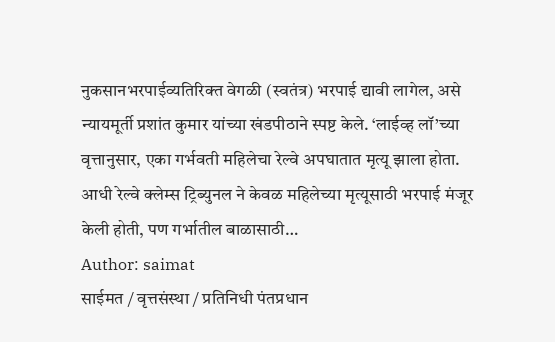नुकसानभरपाईव्यतिरिक्त वेगळी (स्वतंत्र) भरपाई द्यावी लागेल, असे न्यायमूर्ती प्रशांत कुमार यांच्या खंडपीठाने स्पष्ट केले. ‘लाईव्ह लॉ’च्या वृत्तानुसार, एका गर्भवती महिलेचा रेल्वे अपघातात मृत्यू झाला होता. आधी रेल्वे क्लेम्स ट्रिब्युनल ने केवळ महिलेच्या मृत्यूसाठी भरपाई मंजूर केली होती, पण गर्भातील बाळासाठी…
Author: saimat
साईमत / वृत्तसंस्था / प्रतिनिधी पंतप्रधान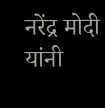नरेंद्र मोदी यांनी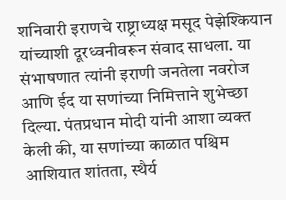शनिवारी इराणचे राष्ट्राध्यक्ष मसूद पेझेश्कियान यांच्याशी दूरध्वनीवरून संवाद साधला. या संभाषणात त्यांनी इराणी जनतेला नवरोज आणि ईद या सणांच्या निमित्ताने शुभेच्छा दिल्या. पंतप्रधान मोदी यांनी आशा व्यक्त केली की, या सणांच्या काळात पश्चिम आशियात शांतता, स्थैर्य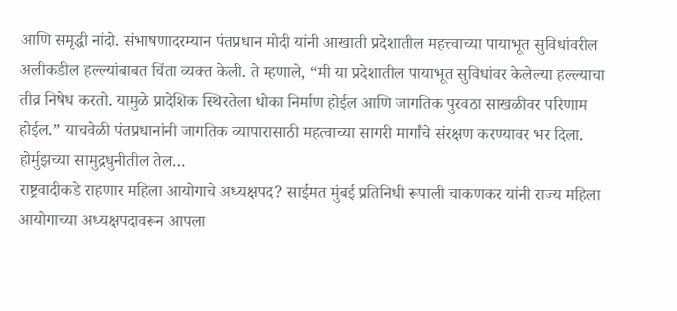आणि समृद्धी नांदो. संभाषणादरम्यान पंतप्रधान मोदी यांनी आखाती प्रदेशातील महत्त्वाच्या पायाभूत सुविधांवरील अलीकडील हल्ल्यांबाबत चिंता व्यक्त केली. ते म्हणाले, “मी या प्रदेशातील पायाभूत सुविधांवर केलेल्या हल्ल्याचा तीव्र निषेध करतो. यामुळे प्रादेशिक स्थिरतेला धोका निर्माण होईल आणि जागतिक पुरवठा साखळीवर परिणाम होईल.” याचवेळी पंतप्रधानांनी जागतिक व्यापारासाठी महत्वाच्या सागरी मार्गांचे संरक्षण करण्यावर भर दिला. होर्मुझच्या सामुद्रधुनीतील तेल…
राष्ट्रवादीकडे राहणार महिला आयोगाचे अध्यक्षपद? साईमत मुंबई प्रतिनिधी रूपाली चाकणकर यांनी राज्य महिला आयोगाच्या अध्यक्षपदावरून आपला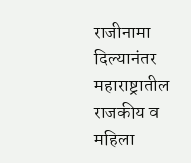राजीनामा दिल्यानंतर महाराष्ट्रातील राजकीय व महिला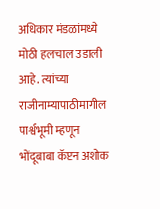अधिकार मंडळांमध्ये मोठी हलचाल उडाली आहे. त्यांच्या राजीनाम्यापाठीमागील पार्श्वभूमी म्हणून भोंदूबाबा कॅप्टन अशोक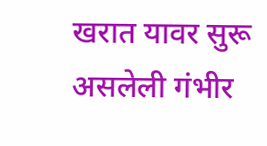खरात यावर सुरू असलेली गंभीर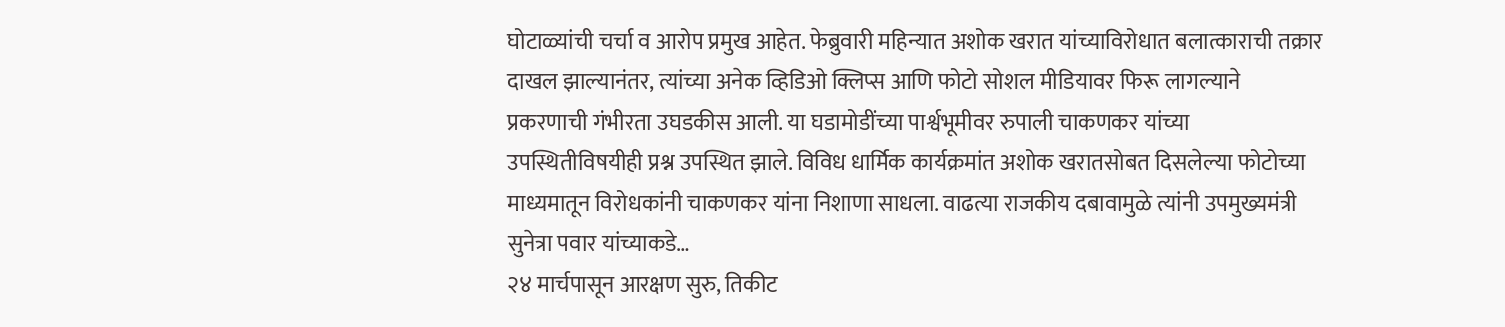घोटाळ्यांची चर्चा व आरोप प्रमुख आहेत. फेब्रुवारी महिन्यात अशोक खरात यांच्याविरोधात बलात्काराची तक्रार दाखल झाल्यानंतर, त्यांच्या अनेक व्हिडिओ क्लिप्स आणि फोटो सोशल मीडियावर फिरू लागल्याने प्रकरणाची गंभीरता उघडकीस आली. या घडामोडींच्या पार्श्वभूमीवर रुपाली चाकणकर यांच्या उपस्थितीविषयीही प्रश्न उपस्थित झाले. विविध धार्मिक कार्यक्रमांत अशोक खरातसोबत दिसलेल्या फोटोच्या माध्यमातून विरोधकांनी चाकणकर यांना निशाणा साधला. वाढत्या राजकीय दबावामुळे त्यांनी उपमुख्यमंत्री सुनेत्रा पवार यांच्याकडे…
२४ मार्चपासून आरक्षण सुरु, तिकीट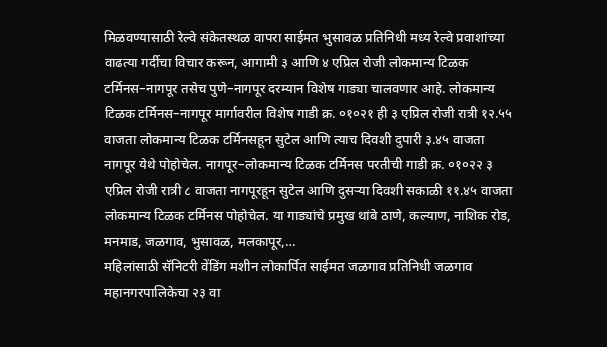मिळवण्यासाठी रेल्वे संकेतस्थळ वापरा साईमत भुसावळ प्रतिनिधी मध्य रेल्वे प्रवाशांच्या वाढत्या गर्दीचा विचार करून, आगामी ३ आणि ४ एप्रिल रोजी लोकमान्य टिळक टर्मिनस–नागपूर तसेच पुणे–नागपूर दरम्यान विशेष गाड्या चालवणार आहे. लोकमान्य टिळक टर्मिनस–नागपूर मार्गावरील विशेष गाडी क्र. ०१०२१ ही ३ एप्रिल रोजी रात्री १२.५५ वाजता लोकमान्य टिळक टर्मिनसहून सुटेल आणि त्याच दिवशी दुपारी ३.४५ वाजता नागपूर येथे पोहोचेल. नागपूर–लोकमान्य टिळक टर्मिनस परतीची गाडी क्र. ०१०२२ ३ एप्रिल रोजी रात्री ८ वाजता नागपूरहून सुटेल आणि दुसऱ्या दिवशी सकाळी ११.४५ वाजता लोकमान्य टिळक टर्मिनस पोहोचेल. या गाड्यांचे प्रमुख थांबे ठाणे, कल्याण, नाशिक रोड, मनमाड, जळगाव, भुसावळ, मलकापूर,…
महिलांसाठी सॅनिटरी वेंडिंग मशीन लोकार्पित साईमत जळगाव प्रतिनिधी जळगाव महानगरपालिकेचा २३ वा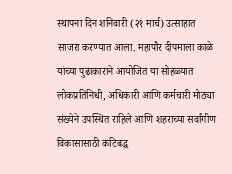स्थापना दिन शनिवारी (२१ मार्च) उत्साहात साजरा करण्यात आला. महापौर दीपमाला काळे यांच्या पुढाकाराने आयोजित या सोहळ्यात लोकप्रतिनिधी, अधिकारी आणि कर्मचारी मोठ्या संख्येने उपस्थित राहिले आणि शहराच्या सर्वांगीण विकासासाठी कटिबद्ध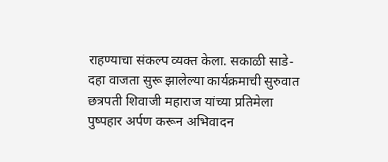राहण्याचा संकल्प व्यक्त केला. सकाळी साडे-दहा वाजता सुरू झालेल्या कार्यक्रमाची सुरुवात छत्रपती शिवाजी महाराज यांच्या प्रतिमेला पुष्पहार अर्पण करून अभिवादन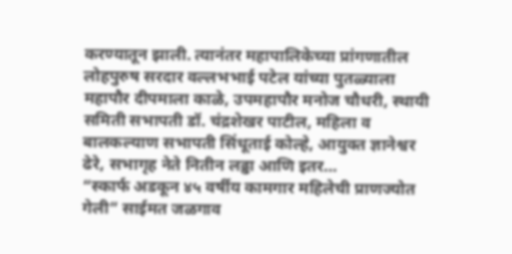करण्यातून झाली. त्यानंतर महापालिकेच्या प्रांगणातील लोहपुरुष सरदार वल्लभभाई पटेल यांच्या पुतळ्याला महापौर दीपमाला काळे, उपमहापौर मनोज चौधरी, स्थायी समिती सभापती डॉ. चंद्रशेखर पाटील, महिला व बालकल्याण सभापती सिंधूताई कोल्हे, आयुक्त ज्ञानेश्वर ढेरे, सभागृह नेते नितीन लढ्ढा आणि इतर…
“स्कार्फ अडकून ४५ वर्षीय कामगार महिलेची प्राणज्योत गेली” साईमत जळगाव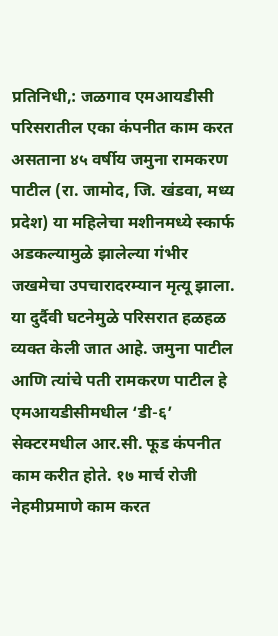प्रतिनिधी,: जळगाव एमआयडीसी परिसरातील एका कंपनीत काम करत असताना ४५ वर्षीय जमुना रामकरण पाटील (रा. जामोद, जि. खंडवा, मध्य प्रदेश) या महिलेचा मशीनमध्ये स्कार्फ अडकल्यामुळे झालेल्या गंभीर जखमेचा उपचारादरम्यान मृत्यू झाला. या दुर्दैवी घटनेमुळे परिसरात हळहळ व्यक्त केली जात आहे. जमुना पाटील आणि त्यांचे पती रामकरण पाटील हे एमआयडीसीमधील ‘डी-६’ सेक्टरमधील आर.सी. फूड कंपनीत काम करीत होते. १७ मार्च रोजी नेहमीप्रमाणे काम करत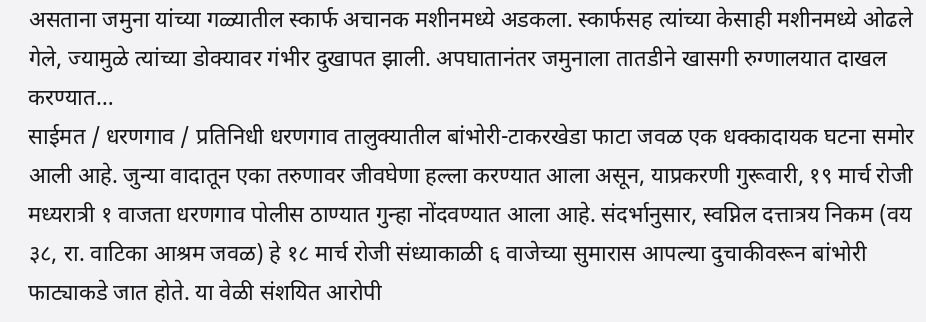असताना जमुना यांच्या गळ्यातील स्कार्फ अचानक मशीनमध्ये अडकला. स्कार्फसह त्यांच्या केसाही मशीनमध्ये ओढले गेले, ज्यामुळे त्यांच्या डोक्यावर गंभीर दुखापत झाली. अपघातानंतर जमुनाला तातडीने खासगी रुग्णालयात दाखल करण्यात…
साईमत / धरणगाव / प्रतिनिधी धरणगाव तालुक्यातील बांभोरी-टाकरखेडा फाटा जवळ एक धक्कादायक घटना समोर आली आहे. जुन्या वादातून एका तरुणावर जीवघेणा हल्ला करण्यात आला असून, याप्रकरणी गुरूवारी, १९ मार्च रोजी मध्यरात्री १ वाजता धरणगाव पोलीस ठाण्यात गुन्हा नोंदवण्यात आला आहे. संदर्भानुसार, स्वप्निल दत्तात्रय निकम (वय ३८, रा. वाटिका आश्रम जवळ) हे १८ मार्च रोजी संध्याकाळी ६ वाजेच्या सुमारास आपल्या दुचाकीवरून बांभोरी फाट्याकडे जात होते. या वेळी संशयित आरोपी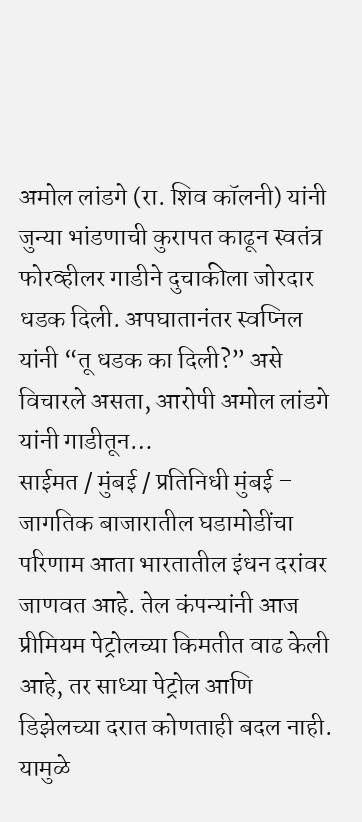अमोल लांडगे (रा. शिव कॉलनी) यांनी जुन्या भांडणाची कुरापत काढून स्वतंत्र फोरव्हीलर गाडीने दुचाकीला जोरदार धडक दिली. अपघातानंतर स्वप्निल यांनी “तू धडक का दिली?” असे विचारले असता, आरोपी अमोल लांडगे यांनी गाडीतून…
साईमत / मुंबई / प्रतिनिधी मुंबई – जागतिक बाजारातील घडामोडींचा परिणाम आता भारतातील इंधन दरांवर जाणवत आहे. तेल कंपन्यांनी आज प्रीमियम पेट्रोलच्या किमतीत वाढ केली आहे, तर साध्या पेट्रोल आणि डिझेलच्या दरात कोणताही बदल नाही. यामुळे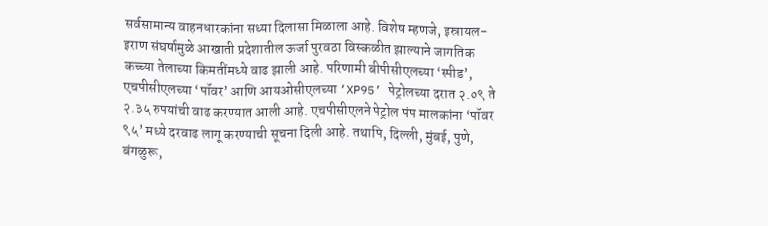सर्वसामान्य वाहनधारकांना सध्या दिलासा मिळाला आहे. विशेष म्हणजे, इस्रायल-इराण संघर्षामुळे आखाती प्रदेशातील ऊर्जा पुरवठा विस्कळीत झाल्याने जागतिक कच्च्या तेलाच्या किमतींमध्ये वाढ झाली आहे. परिणामी बीपीसीएलच्या ‘स्पीड’, एचपीसीएलच्या ‘पॉवर’ आणि आयओसीएलच्या ‘XP95’ पेट्रोलच्या दरात २.०९ ते २.३५ रुपयांची वाढ करण्यात आली आहे. एचपीसीएलने पेट्रोल पंप मालकांना ‘पॉवर ९५’ मध्ये दरवाढ लागू करण्याची सूचना दिली आहे. तथापि, दिल्ली, मुंबई, पुणे, बंगळुरू,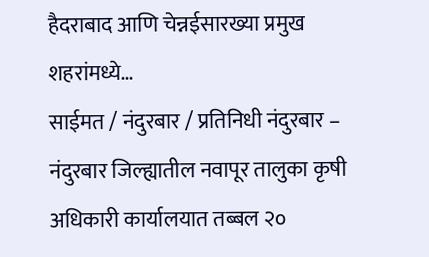हैदराबाद आणि चेन्नईसारख्या प्रमुख शहरांमध्ये…
साईमत / नंदुरबार / प्रतिनिधी नंदुरबार – नंदुरबार जिल्ह्यातील नवापूर तालुका कृषी अधिकारी कार्यालयात तब्बल २०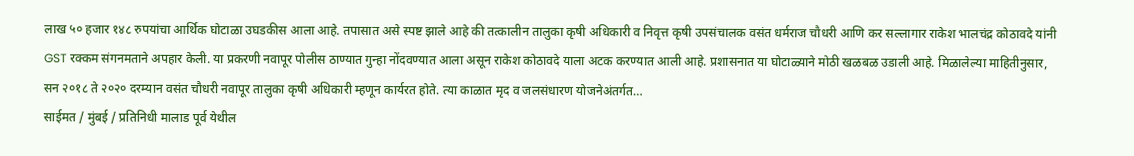लाख ५० हजार १४८ रुपयांचा आर्थिक घोटाळा उघडकीस आला आहे. तपासात असे स्पष्ट झाले आहे की तत्कालीन तालुका कृषी अधिकारी व निवृत्त कृषी उपसंचालक वसंत धर्मराज चौधरी आणि कर सल्लागार राकेश भालचंद्र कोठावदे यांनी GST रक्कम संगनमताने अपहार केली. या प्रकरणी नवापूर पोलीस ठाण्यात गुन्हा नोंदवण्यात आला असून राकेश कोठावदे याला अटक करण्यात आली आहे. प्रशासनात या घोटाळ्याने मोठी खळबळ उडाली आहे. मिळालेल्या माहितीनुसार, सन २०१८ ते २०२० दरम्यान वसंत चौधरी नवापूर तालुका कृषी अधिकारी म्हणून कार्यरत होते. त्या काळात मृद व जलसंधारण योजनेअंतर्गत…
साईमत / मुंबई / प्रतिनिधी मालाड पूर्व येथील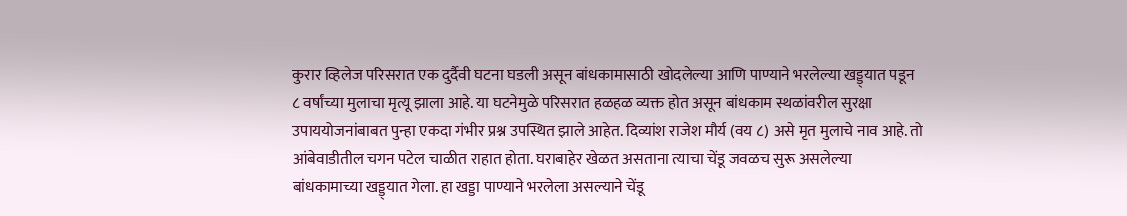कुरार व्हिलेज परिसरात एक दुर्दैवी घटना घडली असून बांधकामासाठी खोदलेल्या आणि पाण्याने भरलेल्या खड्ड्यात पडून ८ वर्षांच्या मुलाचा मृत्यू झाला आहे. या घटनेमुळे परिसरात हळहळ व्यक्त होत असून बांधकाम स्थळांवरील सुरक्षा उपाययोजनांबाबत पुन्हा एकदा गंभीर प्रश्न उपस्थित झाले आहेत. दिव्यांश राजेश मौर्य (वय ८) असे मृत मुलाचे नाव आहे. तो आंबेवाडीतील चगन पटेल चाळीत राहात होता. घराबाहेर खेळत असताना त्याचा चेंडू जवळच सुरू असलेल्या बांधकामाच्या खड्ड्यात गेला. हा खड्डा पाण्याने भरलेला असल्याने चेंडू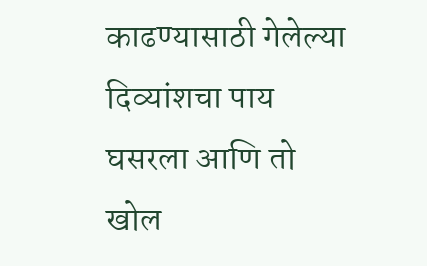काढण्यासाठी गेलेल्या दिव्यांशचा पाय घसरला आणि तो खोल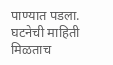पाण्यात पडला. घटनेची माहिती मिळताच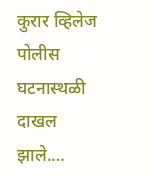कुरार व्हिलेज पोलीस घटनास्थळी दाखल झाले.…